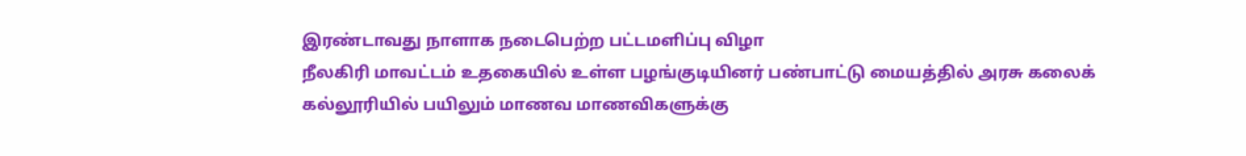இரண்டாவது நாளாக நடைபெற்ற பட்டமளிப்பு விழா
நீலகிரி மாவட்டம் உதகையில் உள்ள பழங்குடியினர் பண்பாட்டு மையத்தில் அரசு கலைக் கல்லூரியில் பயிலும் மாணவ மாணவிகளுக்கு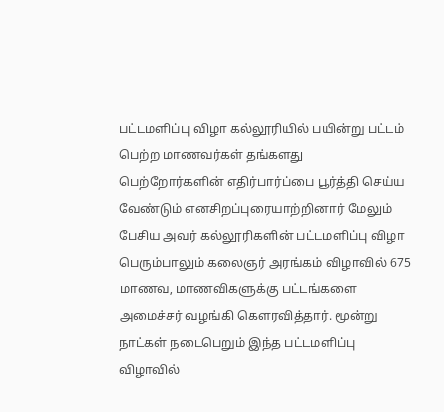பட்டமளிப்பு விழா கல்லூரியில் பயின்று பட்டம் பெற்ற மாணவர்கள் தங்களது பெற்றோர்களின் எதிர்பார்ப்பை பூர்த்தி செய்ய வேண்டும் எனசிறப்புரையாற்றினார் மேலும் பேசிய அவர் கல்லூரிகளின் பட்டமளிப்பு விழா பெரும்பாலும் கலைஞர் அரங்கம் விழாவில் 675 மாணவ, மாணவிகளுக்கு பட்டங்களை அமைச்சர் வழங்கி கௌரவித்தார். மூன்று நாட்கள் நடைபெறும் இந்த பட்டமளிப்பு விழாவில்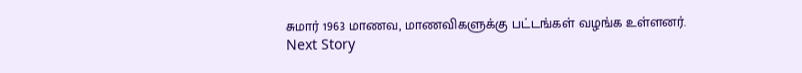சுமார் 1963 மாணவ, மாணவிகளுக்கு பட்டங்கள் வழங்க உள்ளனர்.
Next Story